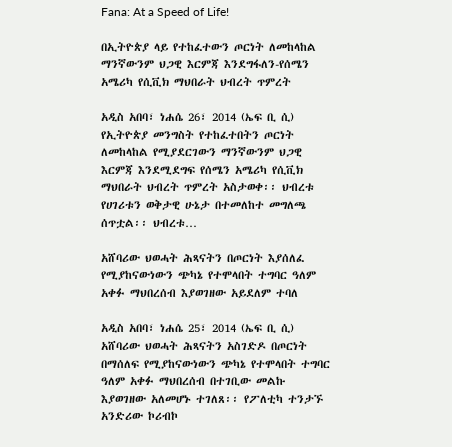Fana: At a Speed of Life!

በኢትዮጵያ ላይ የተከፈተውን ጦርነት ለመከላከል ማንኛውንም ህጋዊ እርምጃ እንደግፋለን-የሰሜን አሜሪካ የሲቪክ ማህበራት ህብረት ጥምረት

አዲስ አበባ፣ ነሐሴ 26፣ 2014 (ኤፍ ቢ ሲ) የኢትዮጵያ መንግስት የተከፈተበትን ጦርነት ለመከላከል የሚያደርገውን ማንኛውንም ህጋዊ እርምጃ እንደሚደግፍ የሰሜን አሜሪካ የሲቪክ ማህበራት ህብረት ጥምረት አስታወቀ፡፡ ህብረቱ የሀገሪቱን ወቅታዊ ሁኔታ በተመለከተ መግለጫ ሰጥቷል፡፡ ህብረቱ…

አሸባሪው ህወሓት ሕጻናትን በጦርነት እያሰለፈ የሚያከናውነውን ጭካኔ የተሞላበት ተግባር ዓለም አቀፉ ማህበረሰብ እያወገዘው አይደለም ተባለ

አዲስ አበባ፣ ነሐሴ 25፣ 2014 (ኤፍ ቢ ሲ) አሸባሪው ህወሓት ሕጻናትን አስገድዶ በጦርነት በማሰለፍ የሚያከናውነውን ጭካኔ የተሞላበት ተግባር ዓለም አቀፉ ማህበረሰብ በተገቢው መልኩ እያወገዘው አለመሆኑ ተገለጸ፡፡ የፖለቲካ ተንታኙ አንድሪው ኮሪብኮ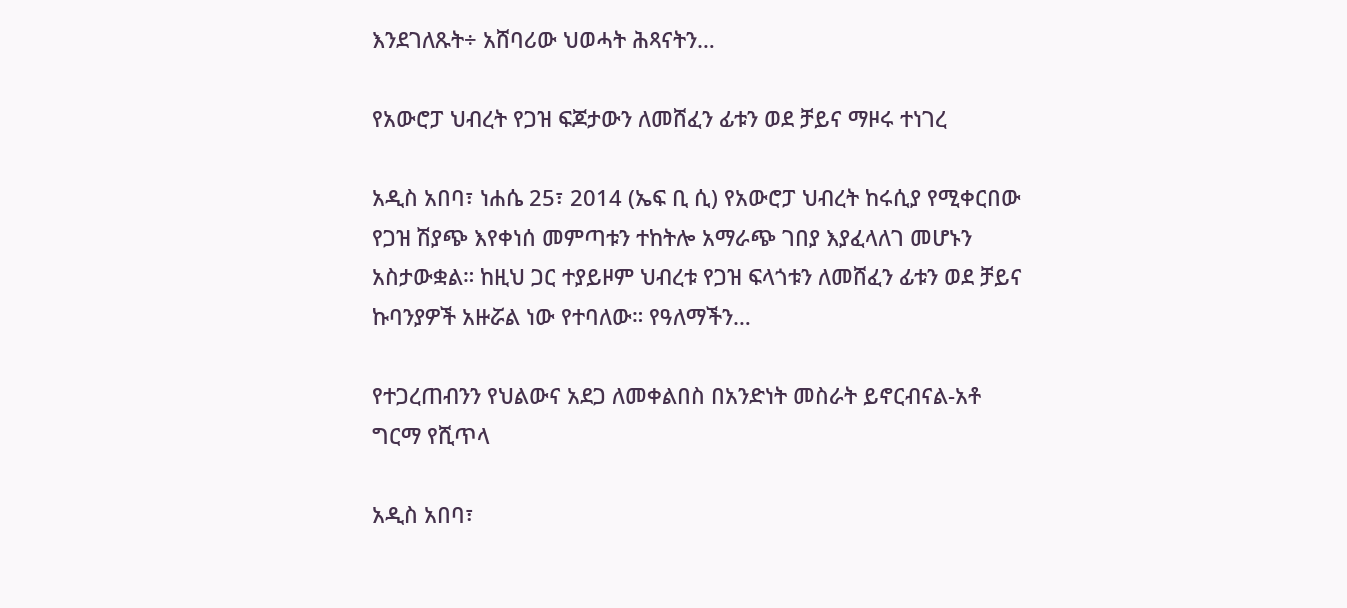እንደገለጹት÷ አሸባሪው ህወሓት ሕጻናትን…

የአውሮፓ ህብረት የጋዝ ፍጆታውን ለመሸፈን ፊቱን ወደ ቻይና ማዞሩ ተነገረ

አዲስ አበባ፣ ነሐሴ 25፣ 2014 (ኤፍ ቢ ሲ) የአውሮፓ ህብረት ከሩሲያ የሚቀርበው የጋዝ ሽያጭ እየቀነሰ መምጣቱን ተከትሎ አማራጭ ገበያ እያፈላለገ መሆኑን አስታውቋል። ከዚህ ጋር ተያይዞም ህብረቱ የጋዝ ፍላጎቱን ለመሸፈን ፊቱን ወደ ቻይና ኩባንያዎች አዙሯል ነው የተባለው። የዓለማችን…

የተጋረጠብንን የህልውና አደጋ ለመቀልበስ በአንድነት መስራት ይኖርብናል-አቶ ግርማ የሺጥላ

አዲስ አበባ፣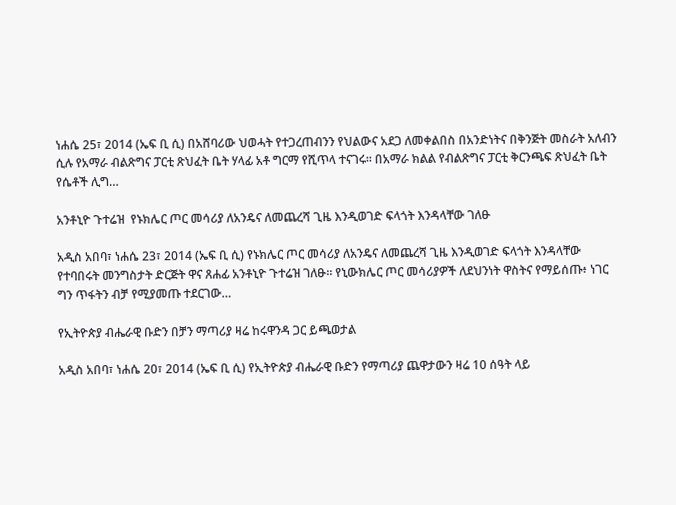ነሐሴ 25፣ 2014 (ኤፍ ቢ ሲ) በአሸባሪው ህወሓት የተጋረጠብንን የህልውና አደጋ ለመቀልበስ በአንድነትና በቅንጅት መስራት አለብን ሲሉ የአማራ ብልጽግና ፓርቲ ጽህፈት ቤት ሃላፊ አቶ ግርማ የሺጥላ ተናገሩ፡፡ በአማራ ክልል የብልጽግና ፓርቲ ቅርንጫፍ ጽህፈት ቤት የሴቶች ሊግ…

አንቶኒዮ ጉተሬዝ  የኑክሌር ጦር መሳሪያ ለአንዴና ለመጨረሻ ጊዜ እንዲወገድ ፍላጎት እንዳላቸው ገለፁ

አዲስ አበባ፣ ነሐሴ 23፣ 2014 (ኤፍ ቢ ሲ) የኑክሌር ጦር መሳሪያ ለአንዴና ለመጨረሻ ጊዜ እንዲወገድ ፍላጎት እንዳላቸው የተባበሩት መንግስታት ድርጅት ዋና ጸሐፊ አንቶኒዮ ጉተሬዝ ገለፁ፡፡ የኒውክሌር ጦር መሳሪያዎች ለደህንነት ዋስትና የማይሰጡ፥ ነገር ግን ጥፋትን ብቻ የሚያመጡ ተደርገው…

የኢትዮጵያ ብሔራዊ ቡድን በቻን ማጣሪያ ዛሬ ከሩዋንዳ ጋር ይጫወታል

አዲስ አበባ፣ ነሐሴ 20፣ 2014 (ኤፍ ቢ ሲ) የኢትዮጵያ ብሔራዊ ቡድን የማጣሪያ ጨዋታውን ዛሬ 10 ሰዓት ላይ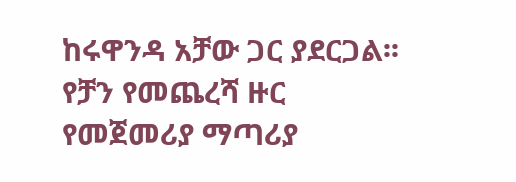ከሩዋንዳ አቻው ጋር ያደርጋል፡፡ የቻን የመጨረሻ ዙር የመጀመሪያ ማጣሪያ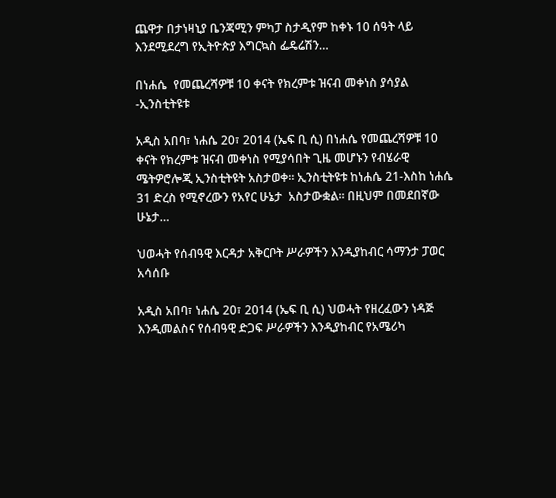ጨዋታ በታነዛኒያ ቤንጃሚን ምካፓ ስታዲየም ከቀኑ 10 ሰዓት ላይ እንደሚደረግ የኢትዮጵያ እግርኳስ ፌዴሬሽን…

በነሐሴ  የመጨረሻዎቹ 10 ቀናት የክረምቱ ዝናብ መቀነስ ያሳያል -ኢንስቲትዩቱ

አዲስ አበባ፣ ነሐሴ 20፣ 2014 (ኤፍ ቢ ሲ) በነሐሴ የመጨረሻዎቹ 10 ቀናት የክረምቱ ዝናብ መቀነስ የሚያሳበት ጊዜ መሆኑን የብሄራዊ ሜትዎሮሎጂ ኢንስቲትዩት አስታወቀ፡፡ ኢንስቲትዩቱ ከነሐሴ 21-እስከ ነሐሴ 31 ድረስ የሚኖረውን የአየር ሁኔታ  አስታውቋል፡፡ በዚህም በመደበኛው ሁኔታ…

ህወሓት የሰብዓዊ እርዳታ አቅርቦት ሥራዎችን እንዲያከብር ሳማንታ ፓወር አሳሰቡ

አዲስ አበባ፣ ነሐሴ 20፣ 2014 (ኤፍ ቢ ሲ) ህወሓት የዘረፈውን ነዳጅ እንዲመልስና የሰብዓዊ ድጋፍ ሥራዎችን እንዲያከብር የአሜሪካ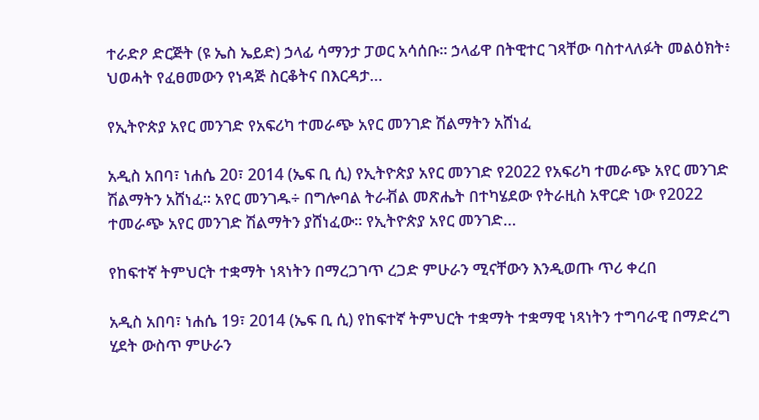ተራድዖ ድርጅት (ዩ ኤስ ኤይድ) ኃላፊ ሳማንታ ፓወር አሳሰቡ፡፡ ኃላፊዋ በትዊተር ገጻቸው ባስተላለፉት መልዕክት፥ ህወሓት የፈፀመውን የነዳጅ ስርቆትና በእርዳታ…

የኢትዮጵያ አየር መንገድ የአፍሪካ ተመራጭ አየር መንገድ ሽልማትን አሸነፈ

አዲስ አበባ፣ ነሐሴ 20፣ 2014 (ኤፍ ቢ ሲ) የኢትዮጵያ አየር መንገድ የ2022 የአፍሪካ ተመራጭ አየር መንገድ ሽልማትን አሸነፈ፡፡ አየር መንገዱ÷ በግሎባል ትራቭል መጽሔት በተካሄደው የትራዚስ አዋርድ ነው የ2022 ተመራጭ አየር መንገድ ሽልማትን ያሸነፈው፡፡ የኢትዮጵያ አየር መንገድ…

የከፍተኛ ትምህርት ተቋማት ነጻነትን በማረጋገጥ ረጋድ ምሁራን ሚናቸውን እንዲወጡ ጥሪ ቀረበ

አዲስ አበባ፣ ነሐሴ 19፣ 2014 (ኤፍ ቢ ሲ) የከፍተኛ ትምህርት ተቋማት ተቋማዊ ነጻነትን ተግባራዊ በማድረግ ሂደት ውስጥ ምሁራን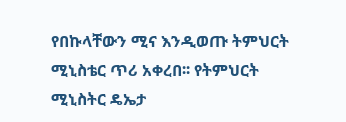የበኩላቸውን ሚና እንዲወጡ ትምህርት ሚኒስቴር ጥሪ አቀረበ፡፡ የትምህርት ሚኒስትር ዴኤታ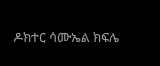ዶክተር ሳሙኤል ክፍሌ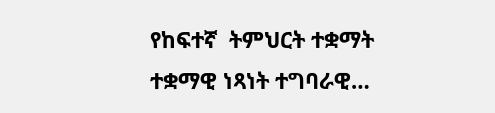የከፍተኛ  ትምህርት ተቋማት ተቋማዊ ነጻነት ተግባራዊ…